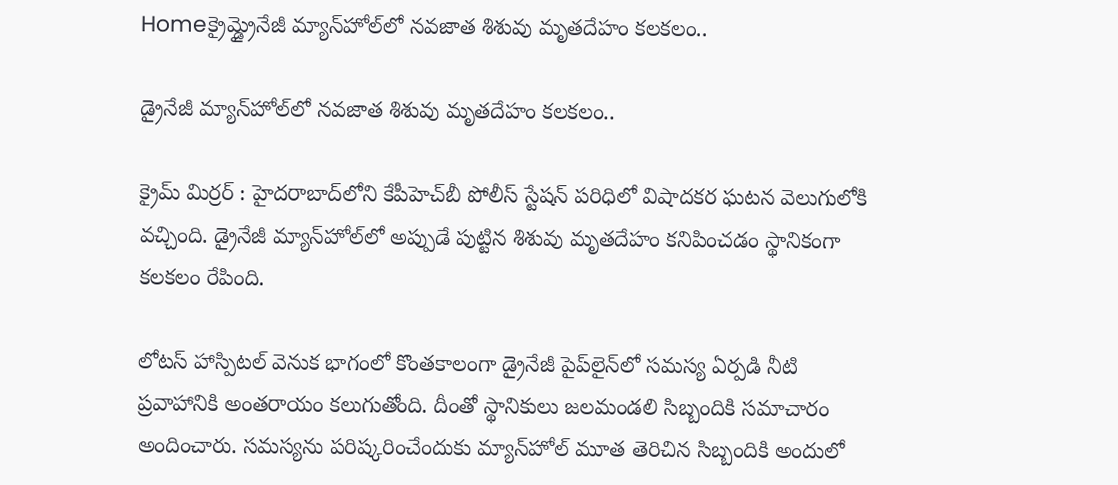Homeక్రైమ్డ్రైనేజీ మ్యాన్‌హోల్‌లో నవజాత శిశువు మృతదేహం కలకలం..

డ్రైనేజీ మ్యాన్‌హోల్‌లో నవజాత శిశువు మృతదేహం కలకలం..

క్రైమ్ మిర్రర్ : హైదరాబాద్‌లోని కేపీహెచ్‌బీ పోలీస్ స్టేషన్ పరిధిలో విషాదకర ఘటన వెలుగులోకి వచ్చింది. డ్రైనేజీ మ్యాన్‌హోల్‌లో అప్పుడే పుట్టిన శిశువు మృతదేహం కనిపించడం స్థానికంగా కలకలం రేపింది.

లోటస్ హాస్పిటల్ వెనుక భాగంలో కొంతకాలంగా డ్రైనేజీ పైప్‌లైన్‌లో సమస్య ఏర్పడి నీటి ప్రవాహానికి అంతరాయం కలుగుతోంది. దీంతో స్థానికులు జలమండలి సిబ్బందికి సమాచారం అందించారు. సమస్యను పరిష్కరించేందుకు మ్యాన్‌హోల్ మూత తెరిచిన సిబ్బందికి అందులో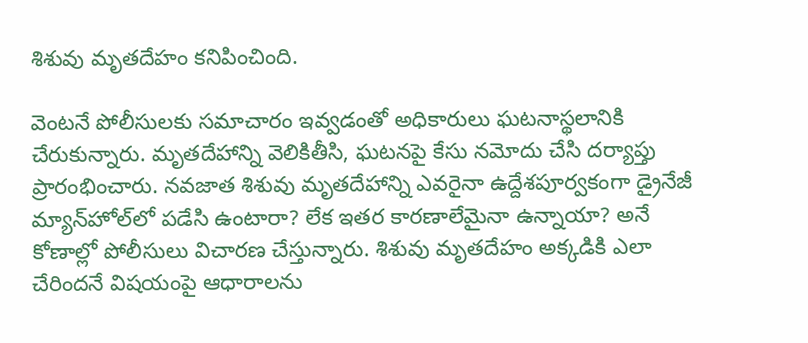శిశువు మృతదేహం కనిపించింది.

వెంటనే పోలీసులకు సమాచారం ఇవ్వడంతో అధికారులు ఘటనాస్థలానికి చేరుకున్నారు. మృతదేహాన్ని వెలికితీసి, ఘటనపై కేసు నమోదు చేసి దర్యాప్తు ప్రారంభించారు. నవజాత శిశువు మృతదేహాన్ని ఎవరైనా ఉద్దేశపూర్వకంగా డ్రైనేజీ మ్యాన్‌హోల్‌లో పడేసి ఉంటారా? లేక ఇతర కారణాలేమైనా ఉన్నాయా? అనే కోణాల్లో పోలీసులు విచారణ చేస్తున్నారు. శిశువు మృతదేహం అక్కడికి ఎలా చేరిందనే విషయంపై ఆధారాలను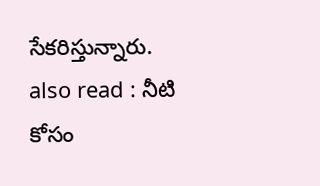సేకరిస్తున్నారు.
also read : నీటి కోసం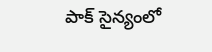పాక్ సైన్యంలో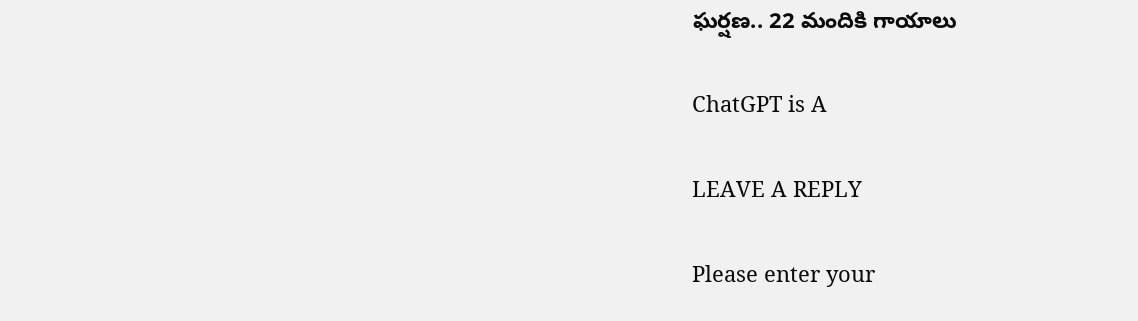ఘర్షణ.. 22 మందికి గాయాలు

ChatGPT is A

LEAVE A REPLY

Please enter your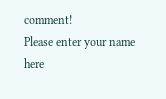comment!
Please enter your name here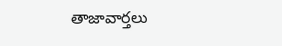తాజావార్తలు